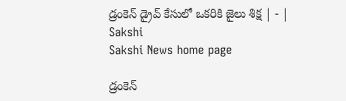డ్రంకెన్‌ డ్రైవ్‌ కేసులో ఒకరికి జైలు శిక్ష | - | Sakshi
Sakshi News home page

డ్రంకెన్‌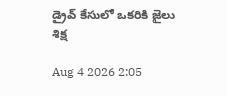డ్రైవ్‌ కేసులో ఒకరికి జైలు శిక్ష

Aug 4 2026 2:05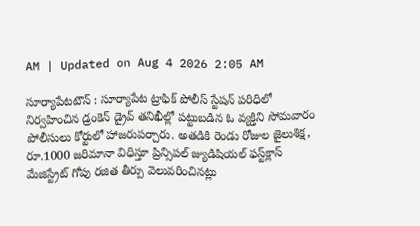AM | Updated on Aug 4 2026 2:05 AM

సూర్యాపేటటౌన్‌ : సూర్యాపేట ట్రాఫిక్‌ పోలీస్‌ స్టేషన్‌ పరిధిలో నిర్వహించిన డ్రంకెన్‌ డ్రైవ్‌ తనిఖీల్లో పట్టుబడిన ఓ వ్యక్తిని సోమవారం పోలీసులు కోర్టులో హాజరుపర్చారు. అతడికి రెండు రోజుల జైలుశిక్ష, రూ.1000 జరిమానా విధిస్తూ ప్రిన్సిపల్‌ జ్యుడిషియల్‌ ఫస్ట్‌క్లాస్‌ మేజిస్ట్రేట్‌ గోపు రజిత తీర్పు వెలువరించినట్లు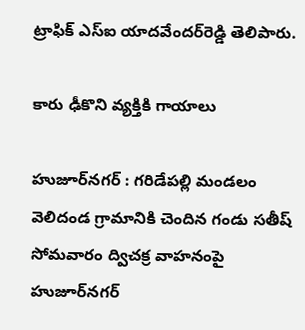ట్రాఫిక్‌ ఎస్‌ఐ యాదవేందర్‌రెడ్డి తెలిపారు.

కారు ఢీకొని వ్యక్తికి గాయాలు

హుజూర్‌నగర్‌ : గరిడేపల్లి మండలం వెలిదండ గ్రామానికి చెందిన గండు సతీష్‌ సోమవారం ద్విచక్ర వాహనంపై హుజూర్‌నగర్‌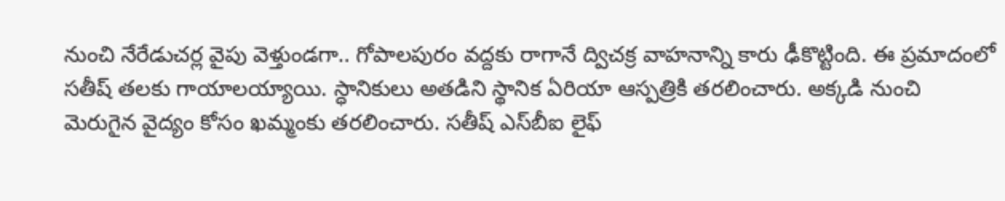నుంచి నేరేడుచర్ల వైపు వెళ్తుండగా.. గోపాలపురం వద్దకు రాగానే ద్విచక్ర వాహనాన్ని కారు ఢీకొట్టింది. ఈ ప్రమాదంలో సతీష్‌ తలకు గాయాలయ్యాయి. స్ధానికులు అతడిని స్థానిక ఏరియా ఆస్పత్రికి తరలించారు. అక్కడి నుంచి మెరుగైన వైద్యం కోసం ఖమ్మంకు తరలించారు. సతీష్‌ ఎస్‌బీఐ లైఫ్‌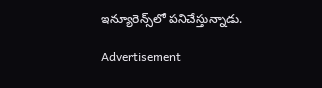ఇన్యూరెన్స్‌లో పనిచేస్తున్నాడు.

Advertisement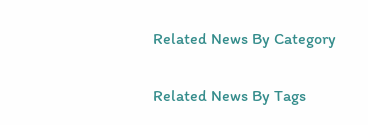Related News By Category

Related News By Tags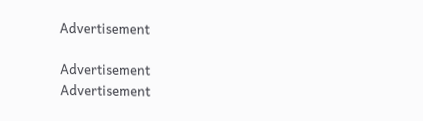Advertisement

Advertisement
Advertisement